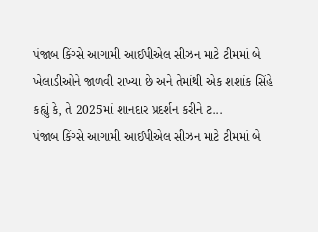પંજાબ કિંગ્સે આગામી આઈપીએલ સીઝન માટે ટીમમાં બે ખેલાડીઓને જાળવી રાખ્યા છે અને તેમાંથી એક શશાંક સિંહે કહ્યું કે, તે 2025માં શાનદાર પ્રદર્શન કરીને ટ...
પંજાબ કિંગ્સે આગામી આઈપીએલ સીઝન માટે ટીમમાં બે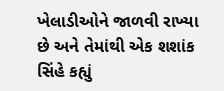ખેલાડીઓને જાળવી રાખ્યા છે અને તેમાંથી એક શશાંક સિંહે કહ્યું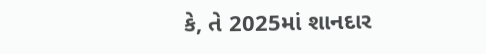કે, તે 2025માં શાનદાર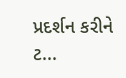પ્રદર્શન કરીને ટ...